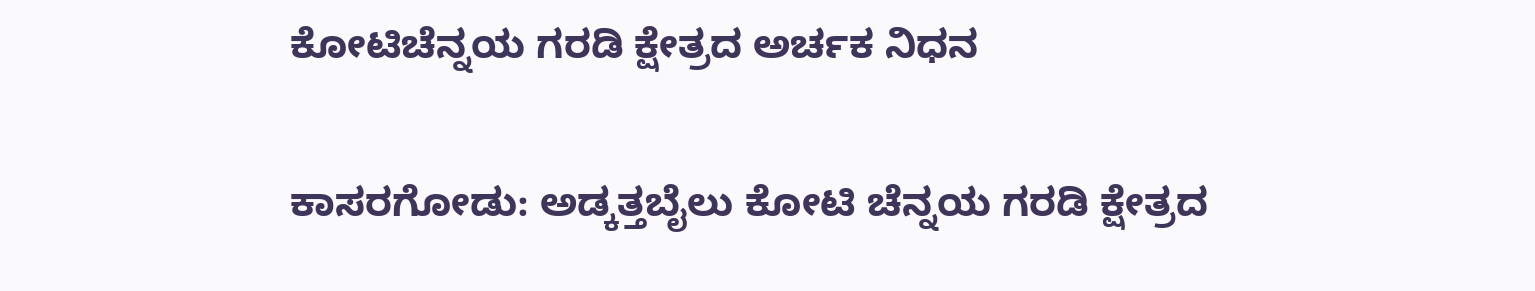ಕೋಟಿಚೆನ್ನಯ ಗರಡಿ ಕ್ಷೇತ್ರದ ಅರ್ಚಕ ನಿಧನ

ಕಾಸರಗೋಡು: ಅಡ್ಕತ್ತಬೈಲು ಕೋಟಿ ಚೆನ್ನಯ ಗರಡಿ ಕ್ಷೇತ್ರದ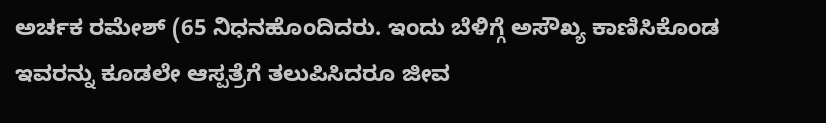ಅರ್ಚಕ ರಮೇಶ್ (65 ನಿಧನಹೊಂದಿದರು. ಇಂದು ಬೆಳಿಗ್ಗೆ ಅಸೌಖ್ಯ ಕಾಣಿಸಿಕೊಂಡ ಇವರನ್ನು ಕೂಡಲೇ ಆಸ್ಪತ್ರೆಗೆ ತಲುಪಿಸಿದರೂ ಜೀವ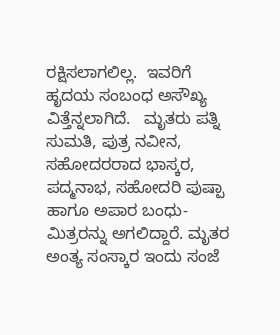ರಕ್ಷಿಸಲಾಗಲಿಲ್ಲ.  ಇವರಿಗೆ  ಹೃದಯ ಸಂಬಂಧ ಅಸೌಖ್ಯ ವಿತ್ತೆನ್ನಲಾಗಿದೆ.   ಮೃತರು ಪತ್ನಿ ಸುಮತಿ, ಪುತ್ರ ನವೀನ, ಸಹೋದರರಾದ ಭಾಸ್ಕರ, ಪದ್ಮನಾಭ, ಸಹೋದರಿ ಪುಷ್ಪಾ ಹಾಗೂ ಅಪಾರ ಬಂಧು-ಮಿತ್ರರನ್ನು ಅಗಲಿದ್ದಾರೆ. ಮೃತರ ಅಂತ್ಯ ಸಂಸ್ಕಾರ ಇಂದು ಸಂಜೆ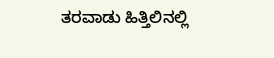ತರವಾಡು ಹಿತ್ತಿಲಿನಲ್ಲಿ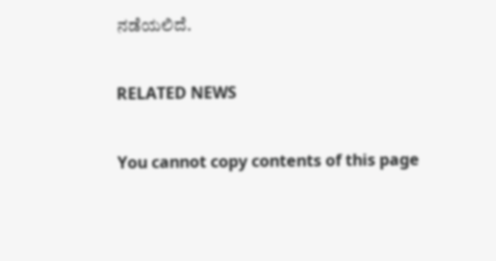ನಡೆಯಲಿದೆ.

RELATED NEWS

You cannot copy contents of this page